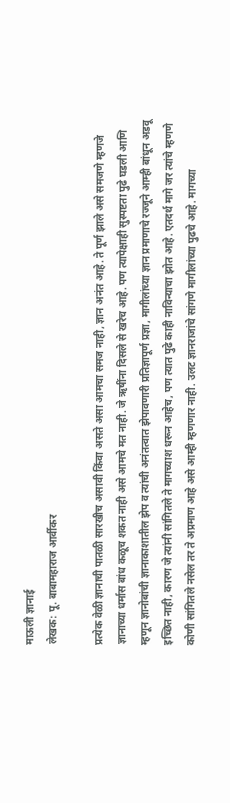माऊली ज्ञानाई
लेखक: पू. बाबामहाराज आर्वीकर

प्रत्येक वेळी ज्ञानाची पातळी सारखीच असावी किंवा असते असा आमचा समज नाही, ज्ञान अनंत आहे. ते पूर्ण झाले असे समजणे म्हणजे ज्ञानाच्या धर्मास बांध कळूच शकत नाही असे आमचे मत नाही. जे ऋषींना दिसले से खरेच आहे. पण त्यापेक्षाही सुस्पष्टता पुढे घडली आणि म्हणून ज्ञानोबांची ज्ञानाकाशातील झेप व त्यांची अनंतत्वात झेपावणारी प्रतिज्ञापूर्ण प्रज्ञा, मागीलांच्या ज्ञान प्रमाणाचे रज्जूने आम्ही बांधून अडवू इच्छित नाही, कारण जे त्यांनी सांगितले ते मागच्याश धरून आहेच, पण त्यात पुढे काही नाविन्याचा झोत आहे. एतदर्थ मागे जर त्यांचे म्हणणे कोणी सांगितले नसेल तर ते अप्रमाण आहे असे आम्ही म्हणणार नाही. उलट ज्ञानराजांचे सांगणे मागीलांच्या पुढचे आहे. मागच्या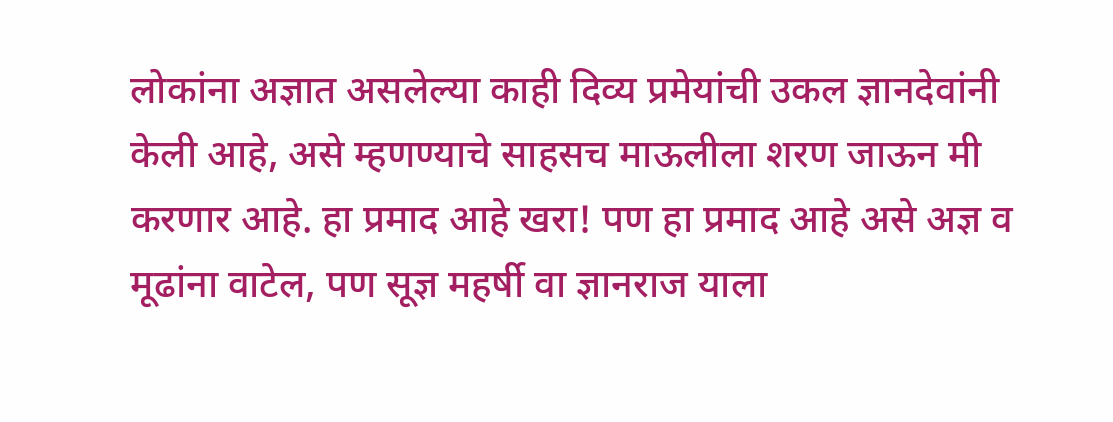लोकांना अज्ञात असलेल्या काही दिव्य प्रमेयांची उकल ज्ञानदेवांनी केली आहे, असे म्हणण्याचे साहसच माऊलीला शरण जाऊन मी करणार आहे. हा प्रमाद आहे खरा! पण हा प्रमाद आहे असे अज्ञ व मूढांना वाटेल, पण सूज्ञ महर्षी वा ज्ञानराज याला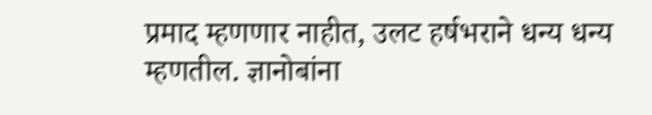प्रमाद म्हणणार नाहीत, उलट हर्षभराने धन्य धन्य म्हणतील. ज्ञानोबांना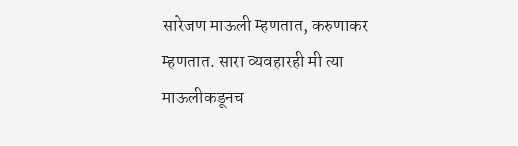सारेजण माऊली म्हणतात, करुणाकर म्हणतात. सारा व्यवहारही मी त्या माऊलीकडूनच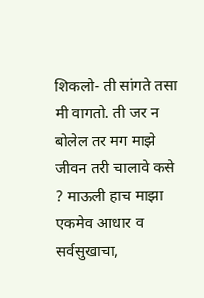शिकलो- ती सांगते तसा मी वागतो. ती जर न बोलेल तर मग माझे जीवन तरी चालावे कसे ? माऊली हाच माझा एकमेव आधार व सर्वसुखाचा,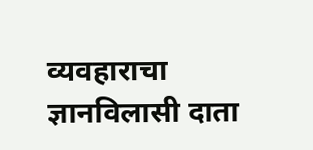व्यवहाराचा ज्ञानविलासी दाता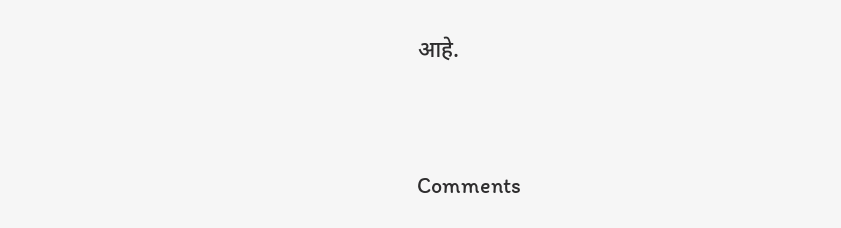आहे.




Comments